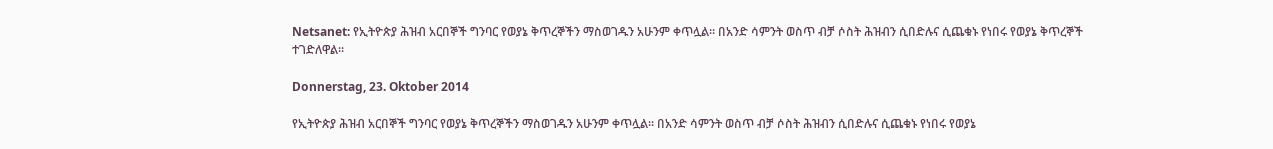Netsanet: የኢትዮጵያ ሕዝብ አርበኞች ግንባር የወያኔ ቅጥረኞችን ማስወገዱን አሁንም ቀጥሏል። በአንድ ሳምንት ወስጥ ብቻ ሶስት ሕዝብን ሲበድሉና ሲጨቁኑ የነበሩ የወያኔ ቅጥረኞች ተገድለዋል።

Donnerstag, 23. Oktober 2014

የኢትዮጵያ ሕዝብ አርበኞች ግንባር የወያኔ ቅጥረኞችን ማስወገዱን አሁንም ቀጥሏል። በአንድ ሳምንት ወስጥ ብቻ ሶስት ሕዝብን ሲበድሉና ሲጨቁኑ የነበሩ የወያኔ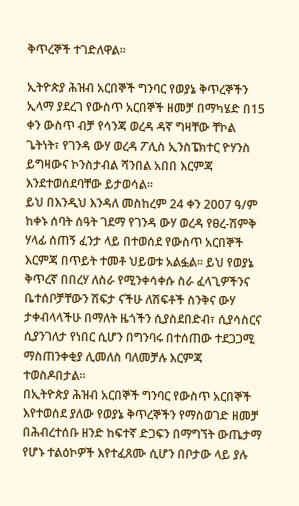ቅጥረኞች ተገድለዋል።

ኢትዮጵያ ሕዝብ አርበኞች ግንባር የወያኔ ቅጥረኞችን ኢላማ ያደረገ የውስጥ አርበኞች ዘመቻ በማካሄድ በ15 ቀን ውስጥ ብቻ የሳንጃ ወረዳ ዳኛ ግዛቸው ቸኮል ጌትነት፣ የገንዳ ውሃ ወረዳ ፖሊስ ኢንስፔክተር ዮሃንስ ይግዛውና ኮንስታብል ሻንበል አበበ እርምጃ እንደተወሰደባቸው ይታወሳል።
ይህ በእንዲህ እንዳለ መስከረም 24 ቀን 2007 ዓ/ም ከቀኑ ሰባት ሰዓት ገደማ የገንዳ ውሃ ወረዳ የፀረ-ሽምቅ ሃላፊ ሰጠኝ ፈንታ ላይ በተወሰደ የውስጥ አርበኞች እርምጃ በጥይት ተመቶ ህይወቱ አልፏል። ይህ የወያኔ ቅጥረኛ በበረሃ ለስራ የሚንቀሳቀሱ ስራ ፈላጊዎችንና ቤተሰቦቻቸውን ሽፍታ ናችሁ ለሽፍቶች ስንቅና ውሃ ታቀብላላችሁ በማለት ዜጎችን ሲያስደበድብ፣ ሲያሳስርና ሲያንገለታ የነበር ሲሆን በግንባሩ በተሰጠው ተደጋጋሚ ማስጠንቀቂያ ሊመለስ ባለመቻሉ እርምጃ ተወስዶበታል።
በኢትዮጵያ ሕዝብ አርበኞች ግንባር የውስጥ አርበኞች እየተወሰደ ያለው የወያኔ ቅጥረኞችን የማስወገድ ዘመቻ በሕብረተሰቡ ዘንድ ከፍተኛ ድጋፍን በማግኘት ውጤታማ የሆኑ ተልዕኮዎች እየተፈጸሙ ሲሆን በቦታው ላይ ያሉ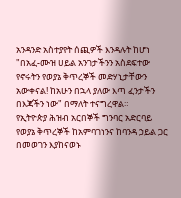አንዳንድ አስተያየት ሰጪዎች እንዳሉት ከሆነ "በአፈ-ሙዝ ሀይል አንገታችንን አስደፍተው የኖሩትን የወያኔ ቅጥረኞች መድሃኒታቸውን አውቀናል! ከአሁን በኋላ ያለው እጣ ፈንታችን በእጃችን ነው" በማለት ተናግረዋል።
የኢትዮጵያ ሕዝብ አርበኞች ግንባር አድርባይ የወያኔ ቅጥረኞች ከአምባገነንና ከባንዳ ኃይል ጋር በመወገን እያከናወኑ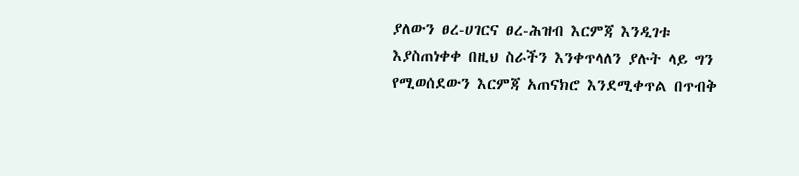ያለውን ፀረ-ሀገርና ፀረ-ሕዝብ እርምጃ እንዲገቱ እያስጠነቀቀ በዚህ ስራችን እንቀጥላለን ያሉት ላይ ግን የሚወሰደውን እርምጃ አጠናክሮ እንደሚቀጥል በጥብቅ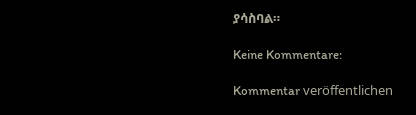ያሳስባል።

Keine Kommentare:

Kommentar veröffentlichen